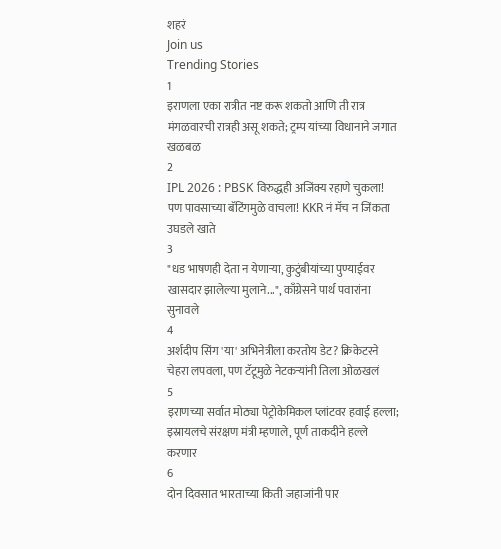शहरं
Join us
Trending Stories
1
इराणला एका रात्रीत नष्ट करू शकतो आणि ती रात्र मंगळवारची रात्रही असू शकते; ट्रम्प यांच्या विधानाने जगात खळबळ
2
IPL 2026 : PBSK विरुद्धही अजिंक्य रहाणे चुकला! पण पावसाच्या बॅटिंगमुळे वाचला! KKR नं मॅच न जिंकता उघडले खाते
3
"धड भाषणही देता न येणाऱ्या, कुटुंबीयांच्या पुण्याईवर खासदार झालेल्या मुलाने...", काँग्रेसने पार्थ पवारांना सुनावले
4
अर्शदीप सिंग 'या' अभिनेत्रीला करतोय डेट? क्रिकेटरने चेहरा लपवला, पण टॅटूमुळे नेटकऱ्यांनी तिला ओळखलं
5
इराणच्या सर्वात मोठ्या पेट्रोकेमिकल प्लांटवर हवाई हल्ला; इस्रायलचे संरक्षण मंत्री म्हणाले, पूर्ण ताकदीने हल्ले करणार
6
दोन दिवसात भारताच्या किती जहाजांनी पार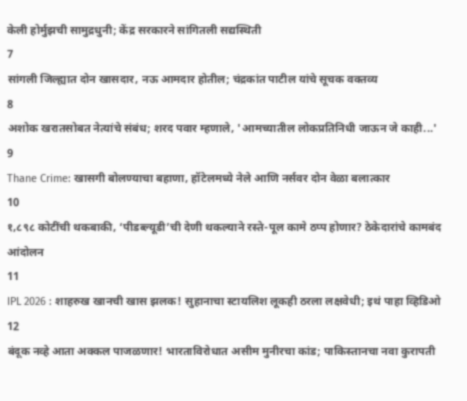केली होर्मुझची सामुद्रधुनी; केंद्र सरकारने सांगितली सद्यस्थिती
7
सांगली जिल्ह्यात दोन खासदार, नऊ आमदार होतील; चंद्रकांत पाटील यांचे सूचक वक्तव्य
8
अशोक खरातसोबत नेत्यांचे संबंध; शरद पवार म्हणाले, 'आमच्यातील लोकप्रतिनिधी जाऊन जे काही...'
9
Thane Crime: खासगी बोलण्याचा बहाणा, हॉटेलमध्ये नेले आणि नर्सवर दोन वेळा बलात्कार
10
१,८९८ कोटींची थकबाकी, ‘पीडब्ल्यूडी’ची देणी थकल्याने रस्ते-पूल कामे ठप्प होणार? ठेकेदारांचे कामबंद आंदोलन
11
IPL 2026 : शाहरुख खानची खास झलक! सुहानाचा स्टायलिश लूकही ठरला लक्षवेधी; इथं पाहा व्हिडिओ
12
बंदूक नव्हे आता अक्कल पाजळणार! भारताविरोधात असीम मुनीरचा कांड; पाकिस्तानचा नवा कुरापती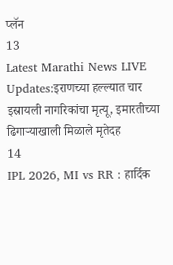प्लॅन
13
Latest Marathi News LIVE Updates:इराणच्या हल्ल्यात चार इस्रायली नागरिकांचा मृत्यू, इमारतीच्या ढिगाऱ्याखाली मिळाले मृतेदह
14
IPL 2026, MI vs RR : हार्दिक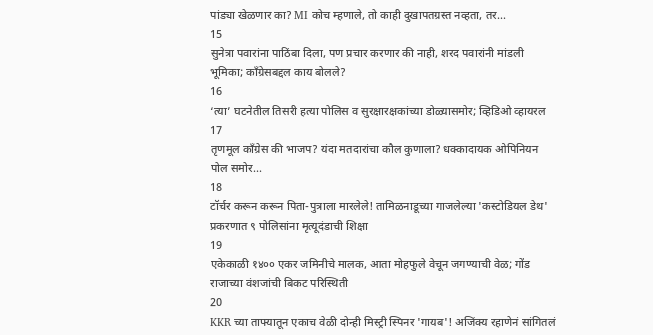पांड्या खेळणार का? MI कोच म्हणाले, तो काही दुखापतग्रस्त नव्हता, तर...
15
सुनेत्रा पवारांना पाठिंबा दिला, पण प्रचार करणार की नाही, शरद पवारांनी मांडली भूमिका; काँग्रेसबद्दल काय बोलले?
16
‘त्या’ घटनेतील तिसरी हत्या पोलिस व सुरक्षारक्षकांच्या डोळ्यासमोर; व्हिडिओ व्हायरल
17
तृणमूल काँग्रेस की भाजप? यंदा मतदारांचा कौल कुणाला? धक्कादायक ओपिनियन पोल समोर...
18
टॉर्चर करून करून पिता-पुत्राला मारलेले! तामिळनाडूच्या गाजलेल्या 'कस्टोडियल डेथ' प्रकरणात ९ पोलिसांना मृत्यूदंडाची शिक्षा
19
एकेकाळी १४०० एकर जमिनीचे मालक, आता मोहफुले वेचून जगण्याची वेळ; गोंड राजाच्या वंशजांची बिकट परिस्थिती
20
KKR च्या ताफ्यातून एकाच वेळी दोन्ही मिस्ट्री स्पिनर 'गायब'! अजिंक्य रहाणेनं सांगितलं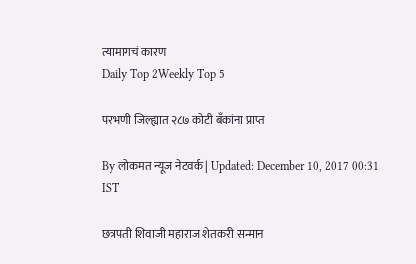त्यामागचं कारण
Daily Top 2Weekly Top 5

परभणी जिल्ह्यात २८७ कोटी बँकांना प्राप्त

By लोकमत न्यूज नेटवर्क | Updated: December 10, 2017 00:31 IST

छत्रपती शिवाजी महाराज शेतकरी सन्मान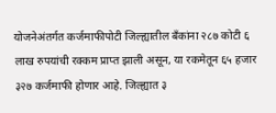योजनेअंतर्गत कर्जमाफीपोटी जिल्ह्यातील बँकांना २८७ कोटी ६ लाख रुपयांची रक्कम प्राप्त झाली असून, या रकमेतून ६५ हजार ३२७ कर्जमाफी होणार आहे. जिल्ह्यात ३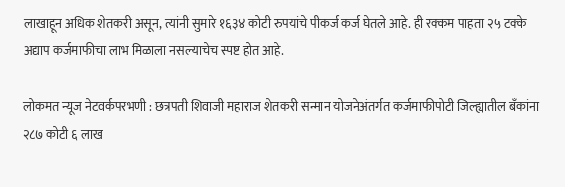लाखाहून अधिक शेतकरी असून, त्यांनी सुमारे १६३४ कोटी रुपयांचे पीकर्ज कर्ज घेतले आहे. ही रक्कम पाहता २५ टक्के अद्याप कर्जमाफीचा लाभ मिळाला नसल्याचेच स्पष्ट होत आहे.

लोकमत न्यूज नेटवर्कपरभणी : छत्रपती शिवाजी महाराज शेतकरी सन्मान योजनेअंतर्गत कर्जमाफीपोटी जिल्ह्यातील बँकांना २८७ कोटी ६ लाख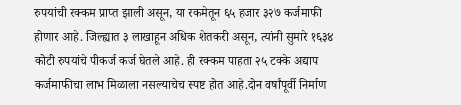रुपयांची रक्कम प्राप्त झाली असून, या रकमेतून ६५ हजार ३२७ कर्जमाफी होणार आहे. जिल्ह्यात ३ लाखाहून अधिक शेतकरी असून, त्यांनी सुमारे १६३४ कोटी रुपयांचे पीकर्ज कर्ज घेतले आहे. ही रक्कम पाहता २५ टक्के अद्याप कर्जमाफीचा लाभ मिळाला नसल्याचेच स्पष्ट होत आहे.दोन वर्षांपूर्वी निर्माण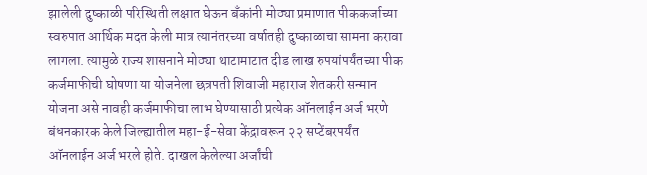झालेली दुष्काळी परिस्थिती लक्षात घेऊन बँकांनी मोठ्या प्रमाणात पीककर्जाच्या स्वरुपात आर्थिक मदत केली मात्र त्यानंतरच्या वर्षातही दुष्काळाचा सामना करावा लागला. त्यामुळे राज्य शासनाने मोठ्या थाटामाटात दीड लाख रुपयांपर्यंतच्या पीक कर्जमाफीची घोषणा या योजनेला छत्रपती शिवाजी महाराज शेतकरी सन्मान योजना असे नावही कर्जमाफीचा लाभ घेण्यासाठी प्रत्येक ऑनलाईन अर्ज भरणे बंधनकारक केले जिल्ह्यातील महा-ई-सेवा केंद्रावरून २२ सप्टेंबरपर्यंत ऑनलाईन अर्ज भरले होते. दाखल केलेल्या अर्जांची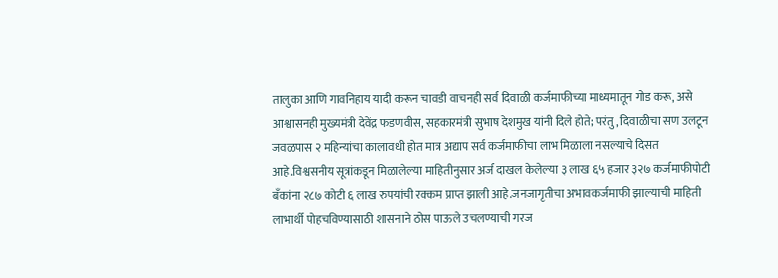तालुका आणि गावनिहाय यादी करून चावडी वाचनही सर्व दिवाळी कर्जमाफीच्या माध्यमातून गोड करू, असे आश्वासनही मुख्यमंत्री देवेंद्र फडणवीस, सहकारमंत्री सुभाष देशमुख यांनी दिले होते; परंतु, दिवाळीचा सण उलटून जवळपास २ महिन्यांचा कालावधी होत मात्र अद्याप सर्व कर्जमाफीचा लाभ मिळाला नसल्याचे दिसत आहे.विश्वसनीय सूत्रांकडून मिळालेल्या माहितीनुसार अर्ज दाखल केलेल्या ३ लाख ६५ हजार ३२७ कर्जमाफीपोटी बँकांना २८७ कोटी ६ लाख रुपयांची रक्कम प्राप्त झाली आहे.जनजागृतीचा अभावकर्जमाफी झाल्याची माहिती लाभार्थी पोहचविण्यासाठी शासनाने ठोस पाऊले उचलण्याची गरज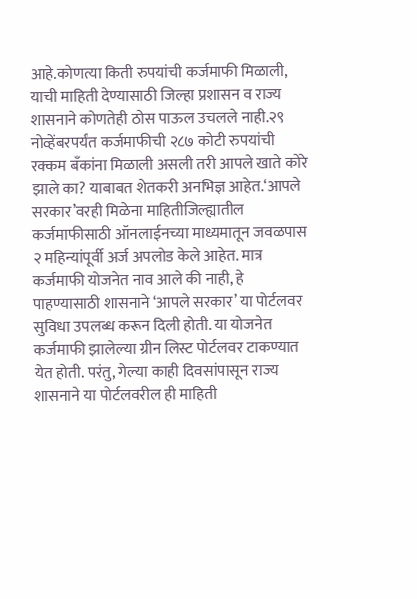आहे.कोणत्या किती रुपयांची कर्जमाफी मिळाली, याची माहिती देण्यासाठी जिल्हा प्रशासन व राज्य शासनाने कोणतेही ठोस पाऊल उचलले नाही.२९ नोव्हेंबरपर्यंत कर्जमाफीची २८७ कोटी रुपयांची रक्कम बँकांना मिळाली असली तरी आपले खाते कोरे झाले का? याबाबत शेतकरी अनभिज्ञ आहेत.‘आपले सरकार’वरही मिळेना माहितीजिल्ह्यातील कर्जमाफीसाठी ऑनलाईनच्या माध्यमातून जवळपास २ महिन्यांपूर्वी अर्ज अपलोड केले आहेत. मात्र कर्जमाफी योजनेत नाव आले की नाही, हे पाहण्यासाठी शासनाने ‘आपले सरकार’ या पोर्टलवर सुविधा उपलब्ध करून दिली होती. या योजनेत कर्जमाफी झालेल्या ग्रीन लिस्ट पोर्टलवर टाकण्यात येत होती. परंतु, गेल्या काही दिवसांपासून राज्य शासनाने या पोर्टलवरील ही माहिती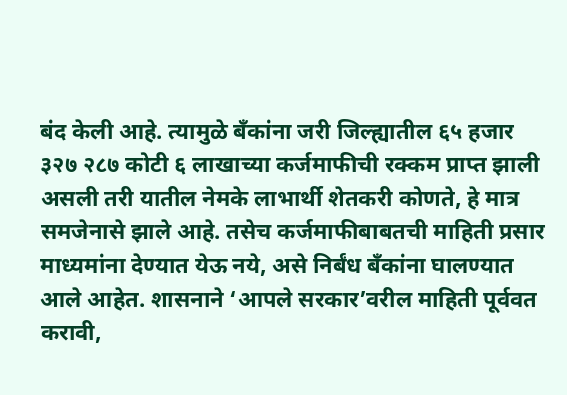बंद केली आहे. त्यामुळे बँकांना जरी जिल्ह्यातील ६५ हजार ३२७ २८७ कोटी ६ लाखाच्या कर्जमाफीची रक्कम प्राप्त झाली असली तरी यातील नेमके लाभार्थी शेतकरी कोणते, हे मात्र समजेनासे झाले आहे. तसेच कर्जमाफीबाबतची माहिती प्रसार माध्यमांना देण्यात येऊ नये, असे निर्बंध बँकांना घालण्यात आले आहेत. शासनाने ‘आपले सरकार’वरील माहिती पूर्ववत करावी,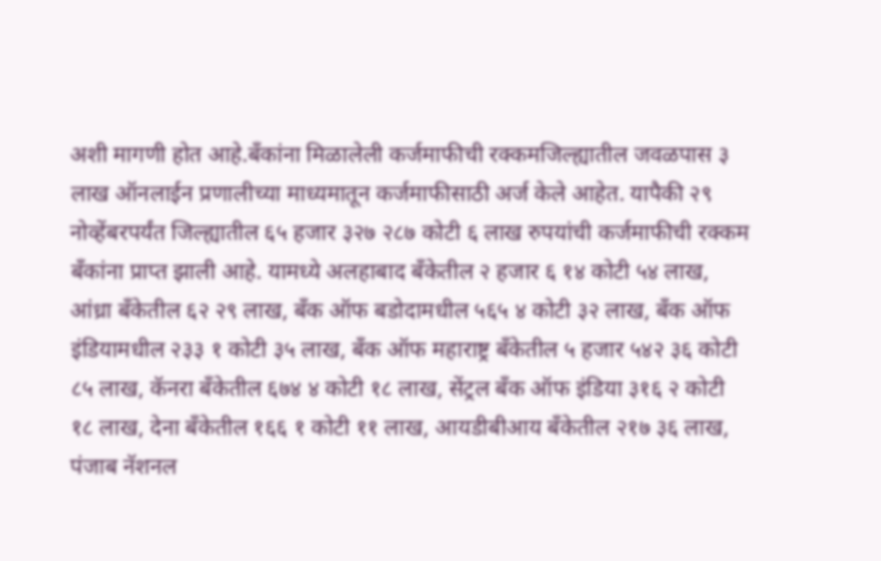अशी मागणी होत आहे.बँकांना मिळालेली कर्जमाफीची रक्कमजिल्ह्यातील जवळपास ३ लाख ऑनलाईन प्रणालीच्या माध्यमातून कर्जमाफीसाठी अर्ज केले आहेत. यापैकी २९ नोव्हेंबरपर्यंत जिल्ह्यातील ६५ हजार ३२७ २८७ कोटी ६ लाख रुपयांची कर्जमाफीची रक्कम बँकांना प्राप्त झाली आहे. यामध्ये अलहाबाद बँकेतील २ हजार ६ १४ कोटी ५४ लाख, आंध्रा बँकेतील ६२ २९ लाख, बँक ऑफ बडोदामधील ५६५ ४ कोटी ३२ लाख, बँक ऑफ इंडियामधील २३३ १ कोटी ३५ लाख, बँक ऑफ महाराष्ट्र बँकेतील ५ हजार ५४२ ३६ कोटी ८५ लाख, कॅनरा बँकेतील ६७४ ४ कोटी १८ लाख, सेंट्रल बँक ऑफ इंडिया ३१६ २ कोटी १८ लाख, देना बँकेतील १६६ १ कोटी ११ लाख, आयडीबीआय बँकेतील २१७ ३६ लाख, पंजाब नॅशनल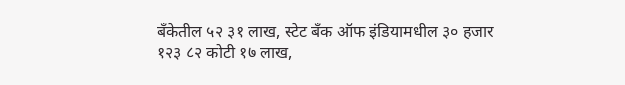बँकेतील ५२ ३१ लाख, स्टेट बँक ऑफ इंडियामधील ३० हजार १२३ ८२ कोटी १७ लाख,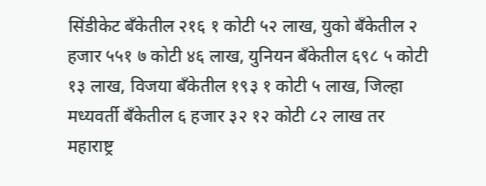सिंडीकेट बँकेतील २१६ १ कोटी ५२ लाख, युको बँकेतील २ हजार ५५१ ७ कोटी ४६ लाख, युनियन बँकेतील ६९८ ५ कोटी १३ लाख, विजया बँकेतील १९३ १ कोटी ५ लाख, जिल्हा मध्यवर्ती बँकेतील ६ हजार ३२ १२ कोटी ८२ लाख तर महाराष्ट्र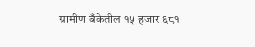ग्रामीण बँकेतील १५ हजार ६८१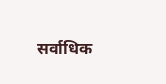सर्वाधिक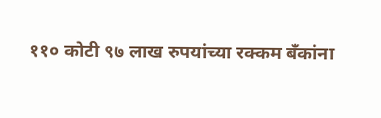११० कोटी ९७ लाख रुपयांच्या रक्कम बँकांना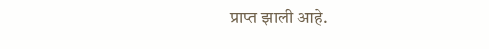प्राप्त झाली आहे.